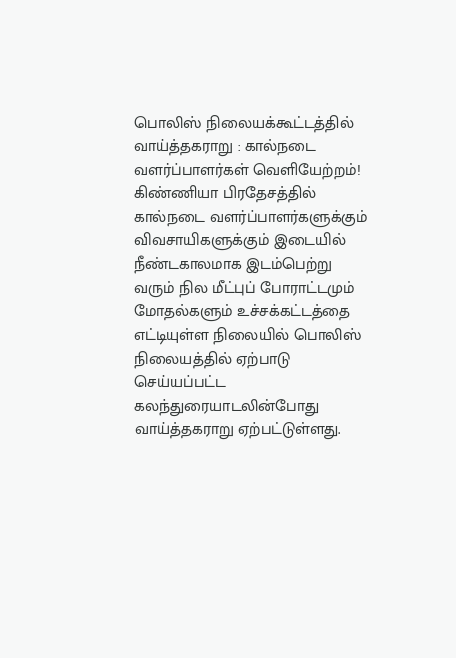பொலிஸ் நிலையக்கூட்டத்தில் வாய்த்தகராறு : கால்நடை வளர்ப்பாளர்கள் வெளியேற்றம்!
கிண்ணியா பிரதேசத்தில் கால்நடை வளர்ப்பாளர்களுக்கும் விவசாயிகளுக்கும் இடையில் நீண்டகாலமாக இடம்பெற்று வரும் நில மீட்புப் போராட்டமும் மோதல்களும் உச்சக்கட்டத்தை எட்டியுள்ள நிலையில் பொலிஸ் நிலையத்தில் ஏற்பாடு செய்யப்பட்ட கலந்துரையாடலின்போது வாய்த்தகராறு ஏற்பட்டுள்ளது.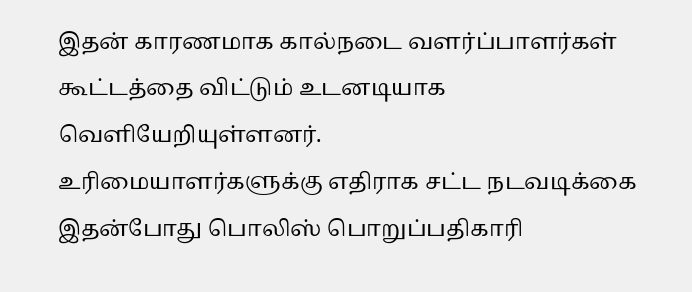இதன் காரணமாக கால்நடை வளர்ப்பாளர்கள் கூட்டத்தை விட்டும் உடனடியாக வெளியேறியுள்ளனர்.
உரிமையாளர்களுக்கு எதிராக சட்ட நடவடிக்கை
இதன்போது பொலிஸ் பொறுப்பதிகாரி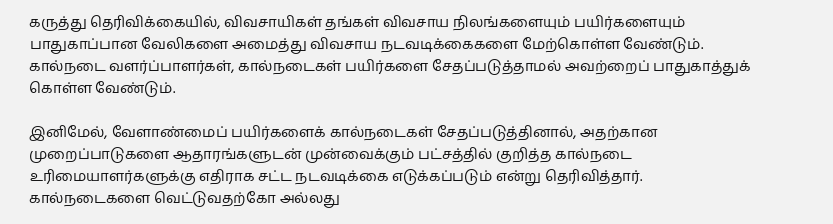கருத்து தெரிவிக்கையில், விவசாயிகள் தங்கள் விவசாய நிலங்களையும் பயிர்களையும் பாதுகாப்பான வேலிகளை அமைத்து விவசாய நடவடிக்கைகளை மேற்கொள்ள வேண்டும்.
கால்நடை வளர்ப்பாளர்கள், கால்நடைகள் பயிர்களை சேதப்படுத்தாமல் அவற்றைப் பாதுகாத்துக் கொள்ள வேண்டும்.

இனிமேல், வேளாண்மைப் பயிர்களைக் கால்நடைகள் சேதப்படுத்தினால், அதற்கான முறைப்பாடுகளை ஆதாரங்களுடன் முன்வைக்கும் பட்சத்தில் குறித்த கால்நடை உரிமையாளர்களுக்கு எதிராக சட்ட நடவடிக்கை எடுக்கப்படும் என்று தெரிவித்தார்.
கால்நடைகளை வெட்டுவதற்கோ அல்லது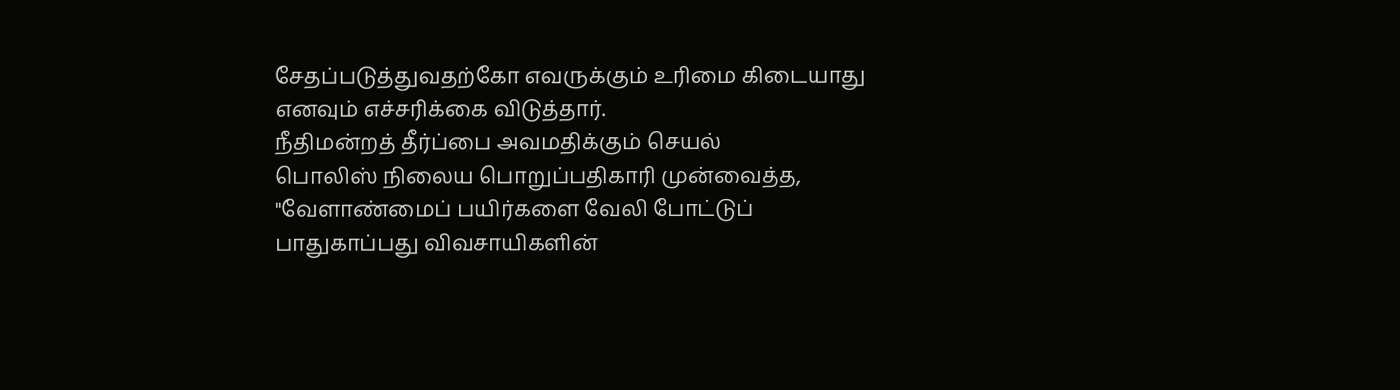சேதப்படுத்துவதற்கோ எவருக்கும் உரிமை கிடையாது எனவும் எச்சரிக்கை விடுத்தார்.
நீதிமன்றத் தீர்ப்பை அவமதிக்கும் செயல்
பொலிஸ் நிலைய பொறுப்பதிகாரி முன்வைத்த, "வேளாண்மைப் பயிர்களை வேலி போட்டுப் பாதுகாப்பது விவசாயிகளின்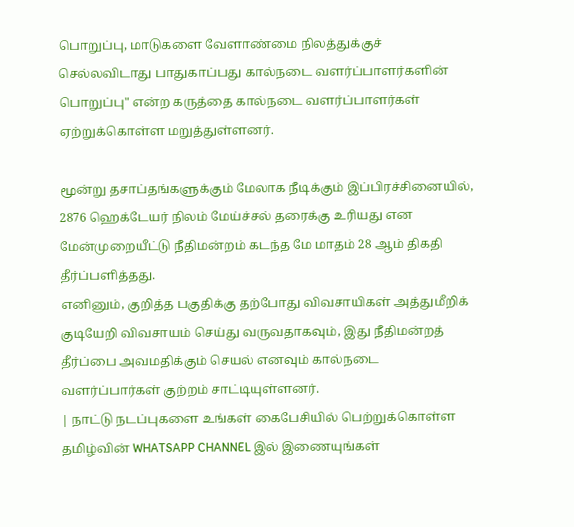பொறுப்பு, மாடுகளை வேளாண்மை நிலத்துக்குச் செல்லவிடாது பாதுகாப்பது கால்நடை வளர்ப்பாளர்களின் பொறுப்பு" என்ற கருத்தை கால்நடை வளர்ப்பாளர்கள் ஏற்றுக்கொள்ள மறுத்துள்ளனர்.

மூன்று தசாப்தங்களுக்கும் மேலாக நீடிக்கும் இப்பிரச்சினையில், 2876 ஹெக்டேயர் நிலம் மேய்ச்சல் தரைக்கு உரியது என மேன்முறையீட்டு நீதிமன்றம் கடந்த மே மாதம் 28 ஆம் திகதி தீர்ப்பளித்தது.
எனினும், குறித்த பகுதிக்கு தற்போது விவசாயிகள் அத்துமீறிக் குடியேறி விவசாயம் செய்து வருவதாகவும், இது நீதிமன்றத் தீர்ப்பை அவமதிக்கும் செயல் எனவும் கால்நடை வளர்ப்பார்கள் குற்றம் சாட்டியுள்ளனர்.
| நாட்டு நடப்புகளை உங்கள் கைபேசியில் பெற்றுக்கொள்ள தமிழ்வின் WHATSAPP CHANNEL இல் இணையுங்கள்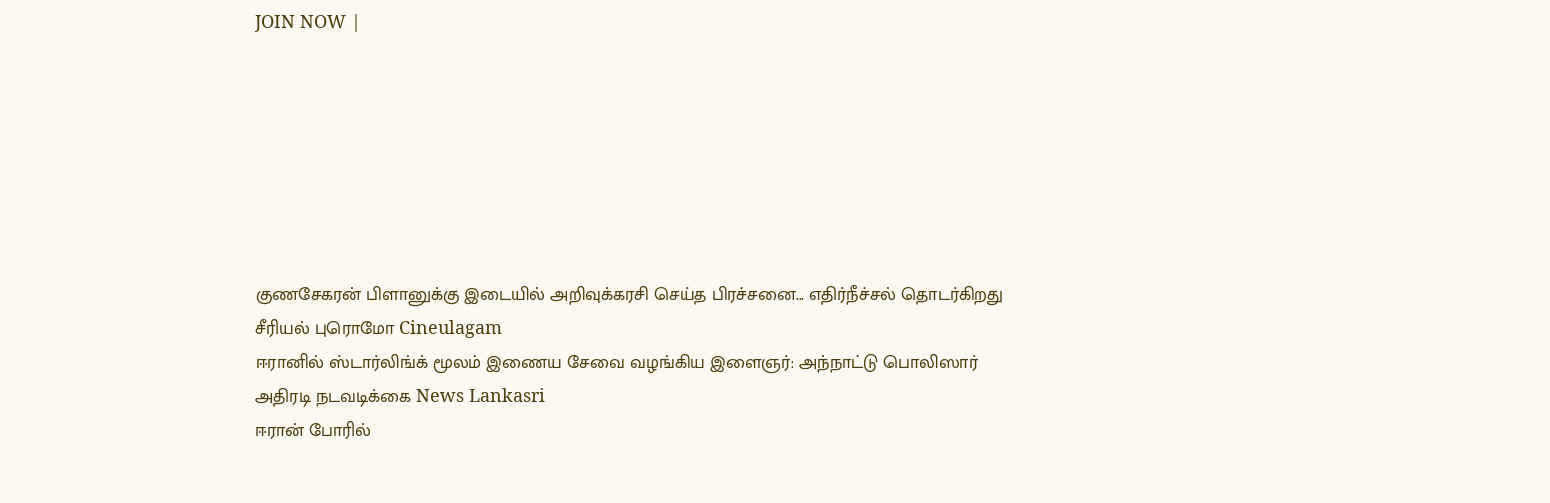JOIN NOW |







குணசேகரன் பிளானுக்கு இடையில் அறிவுக்கரசி செய்த பிரச்சனை... எதிர்நீச்சல் தொடர்கிறது சீரியல் புரொமோ Cineulagam
ஈரானில் ஸ்டார்லிங்க் மூலம் இணைய சேவை வழங்கிய இளைஞர்: அந்நாட்டு பொலிஸார் அதிரடி நடவடிக்கை News Lankasri
ஈரான் போரில்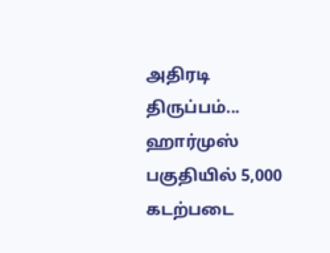அதிரடி திருப்பம்... ஹார்முஸ் பகுதியில் 5,000 கடற்படை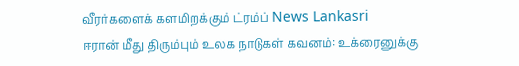வீரர்களைக் களமிறக்கும் ட்ரம்ப் News Lankasri
ஈரான் மீது திரும்பும் உலக நாடுகள் கவனம்: உக்ரைனுக்கு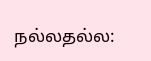நல்லதல்ல: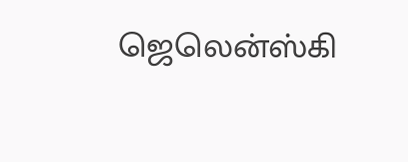ஜெலென்ஸ்கி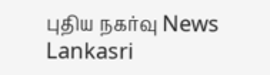புதிய நகர்வு News Lankasri